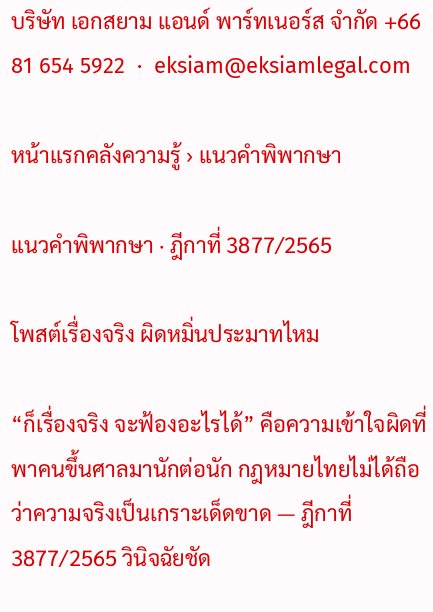บริษัท เอกสยาม แอนด์ พาร์ทเนอร์ส จำกัด +66 81 654 5922  ·  eksiam@eksiamlegal.com

หน้าแรกคลังความรู้ › แนวคำพิพากษา

แนวคำพิพากษา · ฎีกาที่ 3877/2565

โพสต์เรื่องจริง ผิดหมิ่นประมาทไหม

“ก็เรื่องจริง จะฟ้องอะไรได้” คือความเข้าใจผิดที่พาคนขึ้นศาลมานักต่อนัก กฎหมายไทยไม่ได้ถือว่าความจริงเป็นเกราะเด็ดขาด — ฎีกาที่ 3877/2565 วินิจฉัยชัด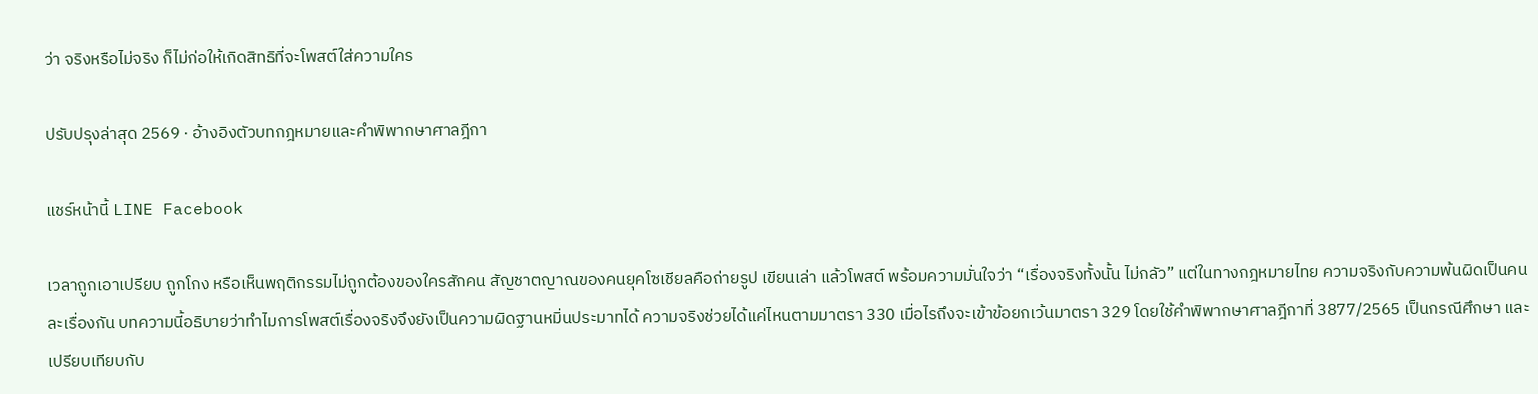ว่า จริงหรือไม่จริง ก็ไม่ก่อให้เกิดสิทธิที่จะโพสต์ใส่ความใคร

ปรับปรุงล่าสุด 2569 · อ้างอิงตัวบทกฎหมายและคำพิพากษาศาลฎีกา

แชร์หน้านี้ LINE Facebook

เวลาถูกเอาเปรียบ ถูกโกง หรือเห็นพฤติกรรมไม่ถูกต้องของใครสักคน สัญชาตญาณของคนยุคโซเชียลคือถ่ายรูป เขียนเล่า แล้วโพสต์ พร้อมความมั่นใจว่า “เรื่องจริงทั้งนั้น ไม่กลัว” แต่ในทางกฎหมายไทย ความจริงกับความพ้นผิดเป็นคนละเรื่องกัน บทความนี้อธิบายว่าทำไมการโพสต์เรื่องจริงจึงยังเป็นความผิดฐานหมิ่นประมาทได้ ความจริงช่วยได้แค่ไหนตามมาตรา 330 เมื่อไรถึงจะเข้าข้อยกเว้นมาตรา 329 โดยใช้คำพิพากษาศาลฎีกาที่ 3877/2565 เป็นกรณีศึกษา และเปรียบเทียบกับ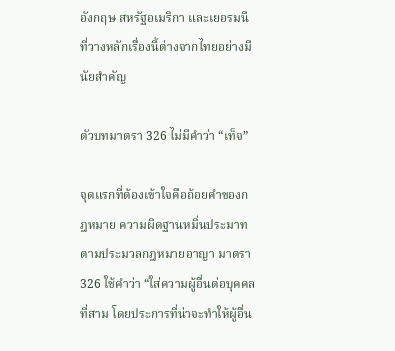อังกฤษ สหรัฐอเมริกา และเยอรมนี ที่วางหลักเรื่องนี้ต่างจากไทยอย่างมีนัยสำคัญ

ตัวบทมาตรา 326 ไม่มีคำว่า “เท็จ”

จุดแรกที่ต้องเข้าใจคือถ้อยคำของกฎหมาย ความผิดฐานหมิ่นประมาทตามประมวลกฎหมายอาญา มาตรา 326 ใช้คำว่า “ใส่ความผู้อื่นต่อบุคคลที่สาม โดยประการที่น่าจะทำให้ผู้อื่น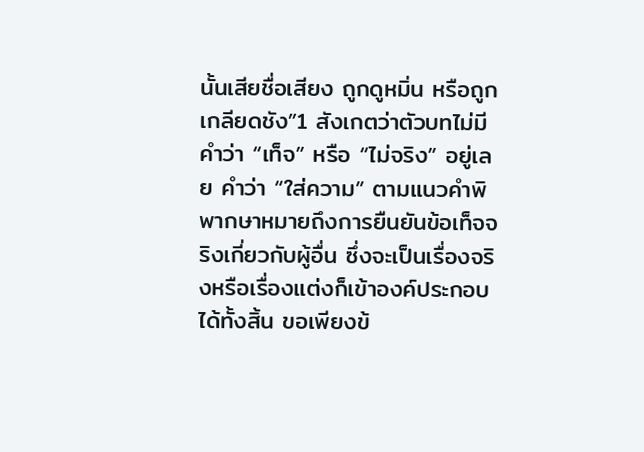นั้นเสียชื่อเสียง ถูกดูหมิ่น หรือถูกเกลียดชัง”1 สังเกตว่าตัวบทไม่มีคำว่า “เท็จ” หรือ “ไม่จริง” อยู่เลย คำว่า “ใส่ความ” ตามแนวคำพิพากษาหมายถึงการยืนยันข้อเท็จจริงเกี่ยวกับผู้อื่น ซึ่งจะเป็นเรื่องจริงหรือเรื่องแต่งก็เข้าองค์ประกอบได้ทั้งสิ้น ขอเพียงข้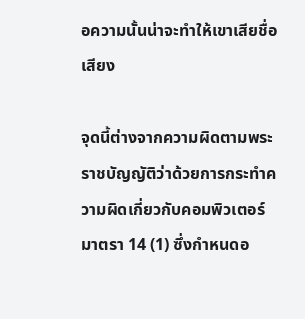อความนั้นน่าจะทำให้เขาเสียชื่อเสียง

จุดนี้ต่างจากความผิดตามพระราชบัญญัติว่าด้วยการกระทำความผิดเกี่ยวกับคอมพิวเตอร์ มาตรา 14 (1) ซึ่งกำหนดอ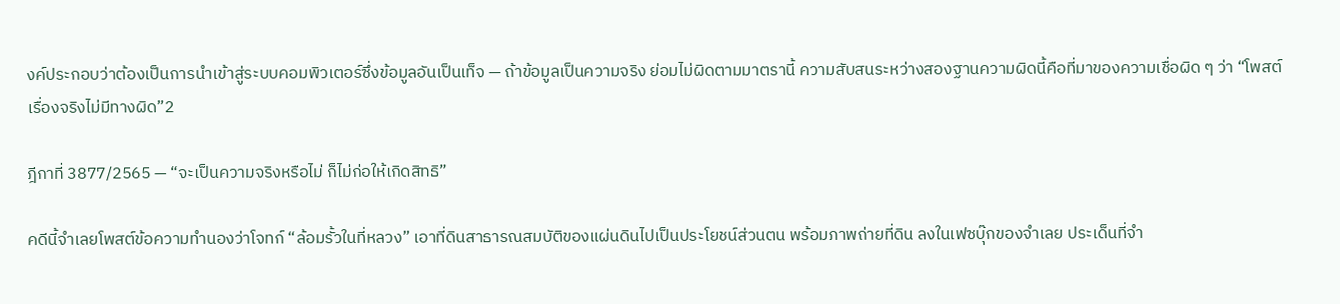งค์ประกอบว่าต้องเป็นการนำเข้าสู่ระบบคอมพิวเตอร์ซึ่งข้อมูลอันเป็นเท็จ — ถ้าข้อมูลเป็นความจริง ย่อมไม่ผิดตามมาตรานี้ ความสับสนระหว่างสองฐานความผิดนี้คือที่มาของความเชื่อผิด ๆ ว่า “โพสต์เรื่องจริงไม่มีทางผิด”2

ฎีกาที่ 3877/2565 — “จะเป็นความจริงหรือไม่ ก็ไม่ก่อให้เกิดสิทธิ”

คดีนี้จำเลยโพสต์ข้อความทำนองว่าโจทก์ “ล้อมรั้วในที่หลวง” เอาที่ดินสาธารณสมบัติของแผ่นดินไปเป็นประโยชน์ส่วนตน พร้อมภาพถ่ายที่ดิน ลงในเฟซบุ๊กของจำเลย ประเด็นที่จำ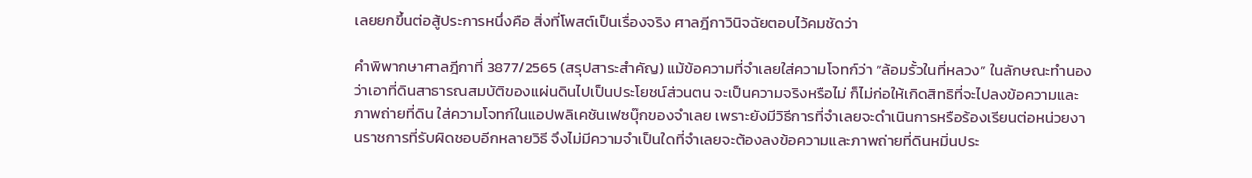เลยยกขึ้นต่อสู้ประการหนึ่งคือ สิ่งที่โพสต์เป็นเรื่องจริง ศาลฎีกาวินิจฉัยตอบไว้คมชัดว่า

คำพิพากษาศาลฎีกาที่ 3877/2565 (สรุปสาระสำคัญ) แม้ข้อความที่จำเลยใส่ความโจทก์ว่า “ล้อมรั้วในที่หลวง” ในลักษณะทำนองว่าเอาที่ดินสาธารณสมบัติของแผ่นดินไปเป็นประโยชน์ส่วนตน จะเป็นความจริงหรือไม่ ก็ไม่ก่อให้เกิดสิทธิที่จะไปลงข้อความและภาพถ่ายที่ดิน ใส่ความโจทก์ในแอปพลิเคชันเฟซบุ๊กของจำเลย เพราะยังมีวิธีการที่จำเลยจะดำเนินการหรือร้องเรียนต่อหน่วยงานราชการที่รับผิดชอบอีกหลายวิธี จึงไม่มีความจำเป็นใดที่จำเลยจะต้องลงข้อความและภาพถ่ายที่ดินหมิ่นประ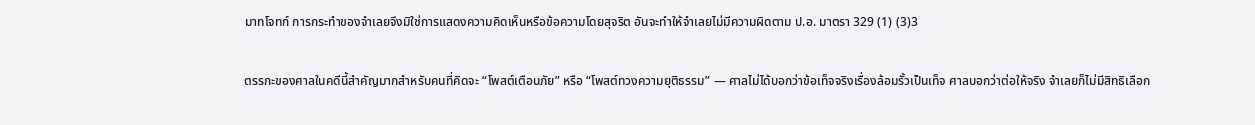มาทโจทก์ การกระทำของจำเลยจึงมิใช่การแสดงความคิดเห็นหรือข้อความโดยสุจริต อันจะทำให้จำเลยไม่มีความผิดตาม ป.อ. มาตรา 329 (1) (3)3

ตรรกะของศาลในคดีนี้สำคัญมากสำหรับคนที่คิดจะ “โพสต์เตือนภัย” หรือ “โพสต์ทวงความยุติธรรม” — ศาลไม่ได้บอกว่าข้อเท็จจริงเรื่องล้อมรั้วเป็นเท็จ ศาลบอกว่าต่อให้จริง จำเลยก็ไม่มีสิทธิเลือก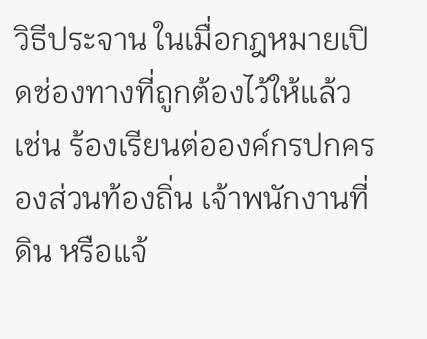วิธีประจาน ในเมื่อกฎหมายเปิดช่องทางที่ถูกต้องไว้ให้แล้ว เช่น ร้องเรียนต่อองค์กรปกครองส่วนท้องถิ่น เจ้าพนักงานที่ดิน หรือแจ้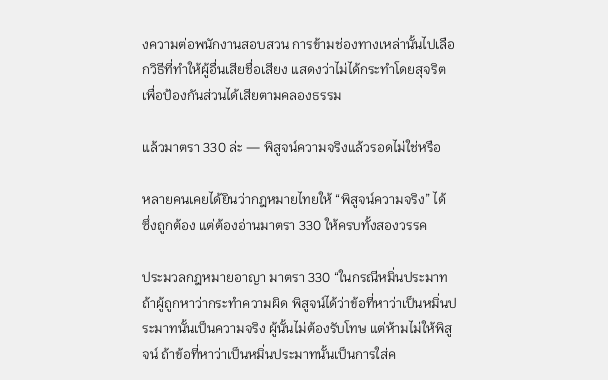งความต่อพนักงานสอบสวน การข้ามช่องทางเหล่านั้นไปเลือกวิธีที่ทำให้ผู้อื่นเสียชื่อเสียง แสดงว่าไม่ได้กระทำโดยสุจริตเพื่อป้องกันส่วนได้เสียตามคลองธรรม

แล้วมาตรา 330 ล่ะ — พิสูจน์ความจริงแล้วรอดไม่ใช่หรือ

หลายคนเคยได้ยินว่ากฎหมายไทยให้ “พิสูจน์ความจริง” ได้ ซึ่งถูกต้อง แต่ต้องอ่านมาตรา 330 ให้ครบทั้งสองวรรค

ประมวลกฎหมายอาญา มาตรา 330 “ในกรณีหมิ่นประมาท ถ้าผู้ถูกหาว่ากระทำความผิด พิสูจน์ได้ว่าข้อที่หาว่าเป็นหมิ่นประมาทนั้นเป็นความจริง ผู้นั้นไม่ต้องรับโทษ แต่ห้ามไม่ให้พิสูจน์ ถ้าข้อที่หาว่าเป็นหมิ่นประมาทนั้นเป็นการใส่ค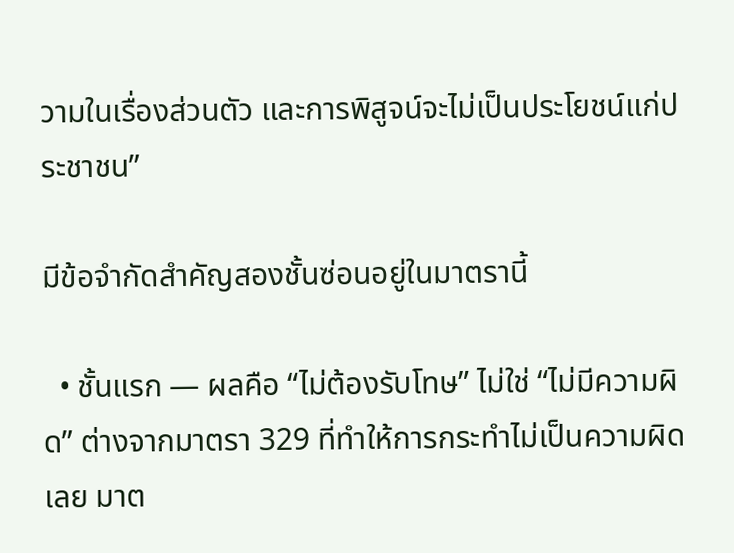วามในเรื่องส่วนตัว และการพิสูจน์จะไม่เป็นประโยชน์แก่ประชาชน”

มีข้อจำกัดสำคัญสองชั้นซ่อนอยู่ในมาตรานี้

  • ชั้นแรก — ผลคือ “ไม่ต้องรับโทษ” ไม่ใช่ “ไม่มีความผิด” ต่างจากมาตรา 329 ที่ทำให้การกระทำไม่เป็นความผิดเลย มาต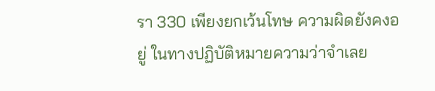รา 330 เพียงยกเว้นโทษ ความผิดยังคงอยู่ ในทางปฏิบัติหมายความว่าจำเลย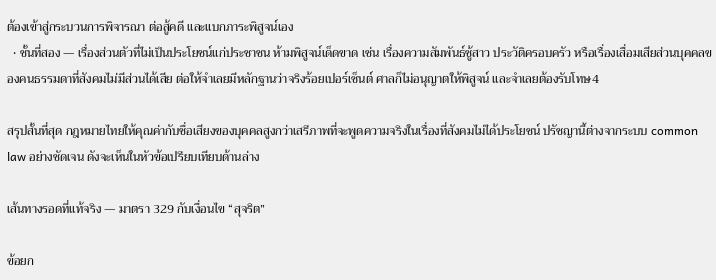ต้องเข้าสู่กระบวนการพิจารณา ต่อสู้คดี และแบกภาระพิสูจน์เอง
  • ชั้นที่สอง — เรื่องส่วนตัวที่ไม่เป็นประโยชน์แก่ประชาชน ห้ามพิสูจน์เด็ดขาด เช่น เรื่องความสัมพันธ์ชู้สาว ประวัติครอบครัว หรือเรื่องเสื่อมเสียส่วนบุคคลของคนธรรมดาที่สังคมไม่มีส่วนได้เสีย ต่อให้จำเลยมีหลักฐานว่าจริงร้อยเปอร์เซ็นต์ ศาลก็ไม่อนุญาตให้พิสูจน์ และจำเลยต้องรับโทษ4

สรุปสั้นที่สุด กฎหมายไทยให้คุณค่ากับชื่อเสียงของบุคคลสูงกว่าเสรีภาพที่จะพูดความจริงในเรื่องที่สังคมไม่ได้ประโยชน์ ปรัชญานี้ต่างจากระบบ common law อย่างชัดเจน ดังจะเห็นในหัวข้อเปรียบเทียบด้านล่าง

เส้นทางรอดที่แท้จริง — มาตรา 329 กับเงื่อนไข “สุจริต”

ข้อยก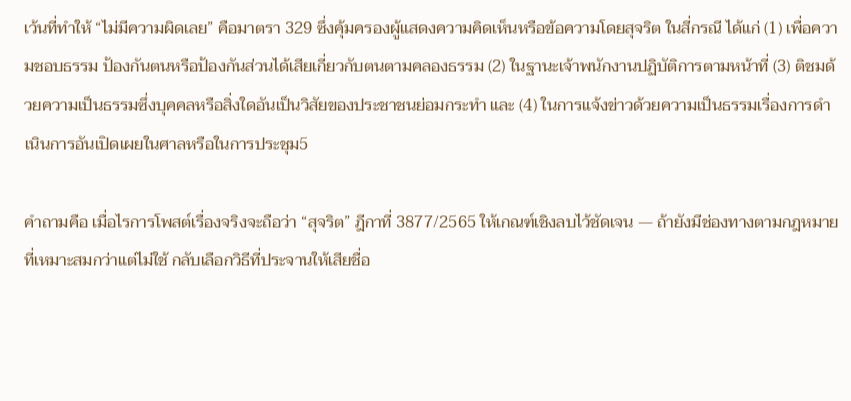เว้นที่ทำให้ “ไม่มีความผิดเลย” คือมาตรา 329 ซึ่งคุ้มครองผู้แสดงความคิดเห็นหรือข้อความโดยสุจริต ในสี่กรณี ได้แก่ (1) เพื่อความชอบธรรม ป้องกันตนหรือป้องกันส่วนได้เสียเกี่ยวกับตนตามคลองธรรม (2) ในฐานะเจ้าพนักงานปฏิบัติการตามหน้าที่ (3) ติชมด้วยความเป็นธรรมซึ่งบุคคลหรือสิ่งใดอันเป็นวิสัยของประชาชนย่อมกระทำ และ (4) ในการแจ้งข่าวด้วยความเป็นธรรมเรื่องการดำเนินการอันเปิดเผยในศาลหรือในการประชุม5

คำถามคือ เมื่อไรการโพสต์เรื่องจริงจะถือว่า “สุจริต” ฎีกาที่ 3877/2565 ให้เกณฑ์เชิงลบไว้ชัดเจน — ถ้ายังมีช่องทางตามกฎหมายที่เหมาะสมกว่าแต่ไม่ใช้ กลับเลือกวิธีที่ประจานให้เสียชื่อ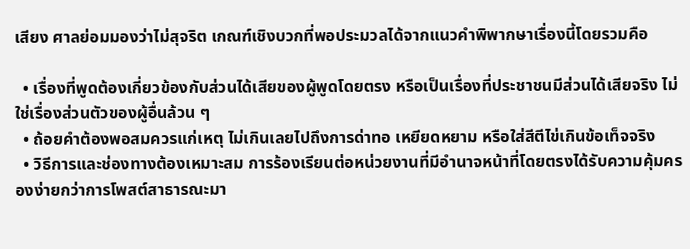เสียง ศาลย่อมมองว่าไม่สุจริต เกณฑ์เชิงบวกที่พอประมวลได้จากแนวคำพิพากษาเรื่องนี้โดยรวมคือ

  • เรื่องที่พูดต้องเกี่ยวข้องกับส่วนได้เสียของผู้พูดโดยตรง หรือเป็นเรื่องที่ประชาชนมีส่วนได้เสียจริง ไม่ใช่เรื่องส่วนตัวของผู้อื่นล้วน ๆ
  • ถ้อยคำต้องพอสมควรแก่เหตุ ไม่เกินเลยไปถึงการด่าทอ เหยียดหยาม หรือใส่สีตีไข่เกินข้อเท็จจริง
  • วิธีการและช่องทางต้องเหมาะสม การร้องเรียนต่อหน่วยงานที่มีอำนาจหน้าที่โดยตรงได้รับความคุ้มครองง่ายกว่าการโพสต์สาธารณะมา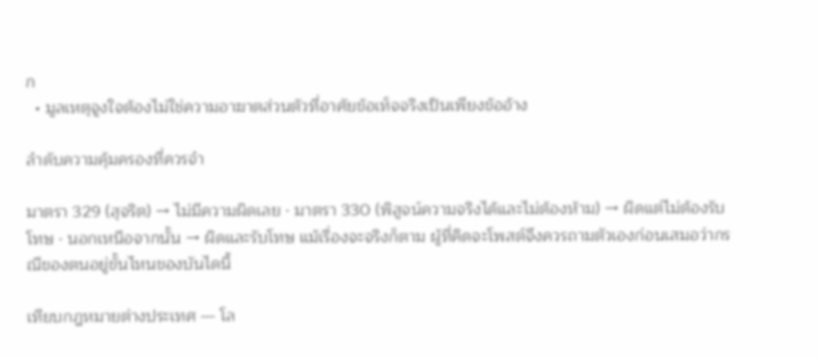ก
  • มูลเหตุจูงใจต้องไม่ใช่ความอาฆาตส่วนตัวที่อาศัยข้อเท็จจริงเป็นเพียงข้ออ้าง

ลำดับความคุ้มครองที่ควรจำ

มาตรา 329 (สุจริต) → ไม่มีความผิดเลย · มาตรา 330 (พิสูจน์ความจริงได้และไม่ต้องห้าม) → ผิดแต่ไม่ต้องรับโทษ · นอกเหนือจากนั้น → ผิดและรับโทษ แม้เรื่องจะจริงก็ตาม ผู้ที่คิดจะโพสต์จึงควรถามตัวเองก่อนเสมอว่ากรณีของตนอยู่ขั้นไหนของบันไดนี้

เทียบกฎหมายต่างประเทศ — โล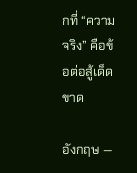กที่ “ความจริง” คือข้อต่อสู้เด็ดขาด

อังกฤษ —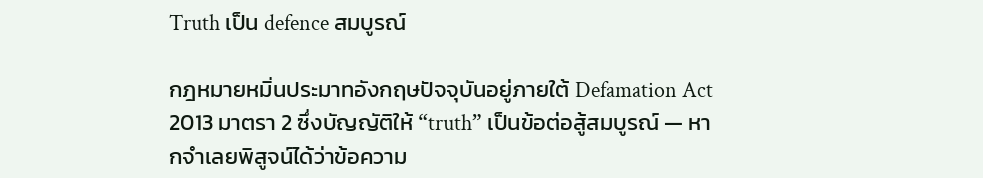Truth เป็น defence สมบูรณ์

กฎหมายหมิ่นประมาทอังกฤษปัจจุบันอยู่ภายใต้ Defamation Act 2013 มาตรา 2 ซึ่งบัญญัติให้ “truth” เป็นข้อต่อสู้สมบูรณ์ — หากจำเลยพิสูจน์ได้ว่าข้อความ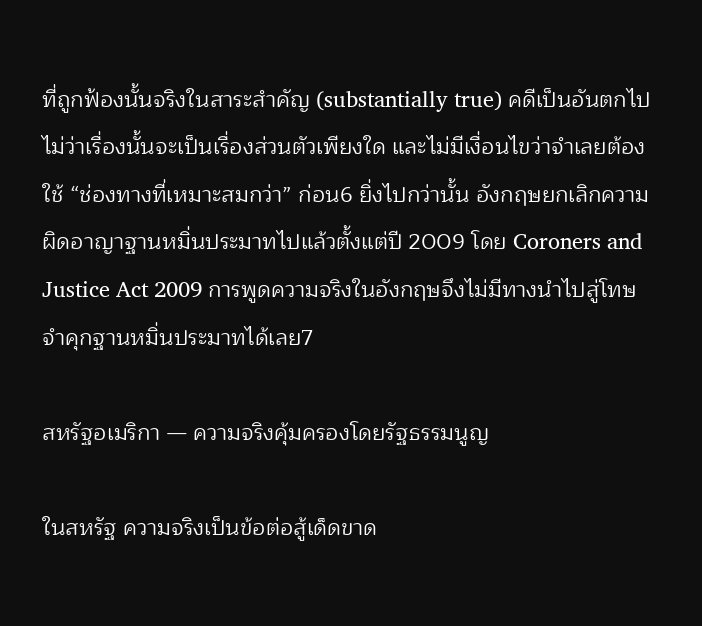ที่ถูกฟ้องนั้นจริงในสาระสำคัญ (substantially true) คดีเป็นอันตกไป ไม่ว่าเรื่องนั้นจะเป็นเรื่องส่วนตัวเพียงใด และไม่มีเงื่อนไขว่าจำเลยต้องใช้ “ช่องทางที่เหมาะสมกว่า” ก่อน6 ยิ่งไปกว่านั้น อังกฤษยกเลิกความผิดอาญาฐานหมิ่นประมาทไปแล้วตั้งแต่ปี 2009 โดย Coroners and Justice Act 2009 การพูดความจริงในอังกฤษจึงไม่มีทางนำไปสู่โทษจำคุกฐานหมิ่นประมาทได้เลย7

สหรัฐอเมริกา — ความจริงคุ้มครองโดยรัฐธรรมนูญ

ในสหรัฐ ความจริงเป็นข้อต่อสู้เด็ดขาด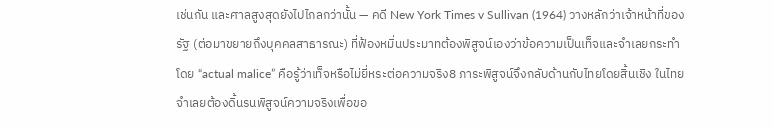เช่นกัน และศาลสูงสุดยังไปไกลกว่านั้น — คดี New York Times v Sullivan (1964) วางหลักว่าเจ้าหน้าที่ของรัฐ (ต่อมาขยายถึงบุคคลสาธารณะ) ที่ฟ้องหมิ่นประมาทต้องพิสูจน์เองว่าข้อความเป็นเท็จและจำเลยกระทำโดย “actual malice” คือรู้ว่าเท็จหรือไม่ยี่หระต่อความจริง8 ภาระพิสูจน์จึงกลับด้านกับไทยโดยสิ้นเชิง ในไทยจำเลยต้องดิ้นรนพิสูจน์ความจริงเพื่อขอ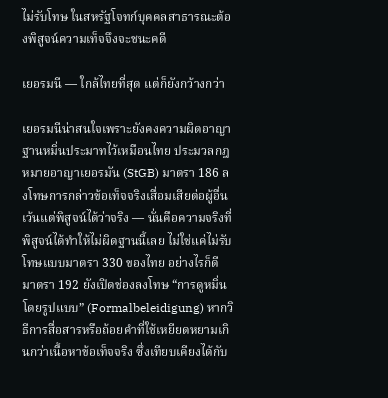ไม่รับโทษ ในสหรัฐโจทก์บุคคลสาธารณะต้องพิสูจน์ความเท็จจึงจะชนะคดี

เยอรมนี — ใกล้ไทยที่สุด แต่ก็ยังกว้างกว่า

เยอรมนีน่าสนใจเพราะยังคงความผิดอาญาฐานหมิ่นประมาทไว้เหมือนไทย ประมวลกฎหมายอาญาเยอรมัน (StGB) มาตรา 186 ลงโทษการกล่าวข้อเท็จจริงเสื่อมเสียต่อผู้อื่นเว้นแต่พิสูจน์ได้ว่าจริง — นั่นคือความจริงที่พิสูจน์ได้ทำให้ไม่ผิดฐานนี้เลย ไม่ใช่แค่ไม่รับโทษแบบมาตรา 330 ของไทย อย่างไรก็ดี มาตรา 192 ยังเปิดช่องลงโทษ “การดูหมิ่นโดยรูปแบบ” (Formalbeleidigung) หากวิธีการสื่อสารหรือถ้อยคำที่ใช้เหยียดหยามเกินกว่าเนื้อหาข้อเท็จจริง ซึ่งเทียบเคียงได้กับ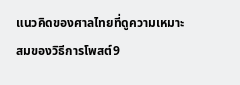แนวคิดของศาลไทยที่ดูความเหมาะสมของวิธีการโพสต์9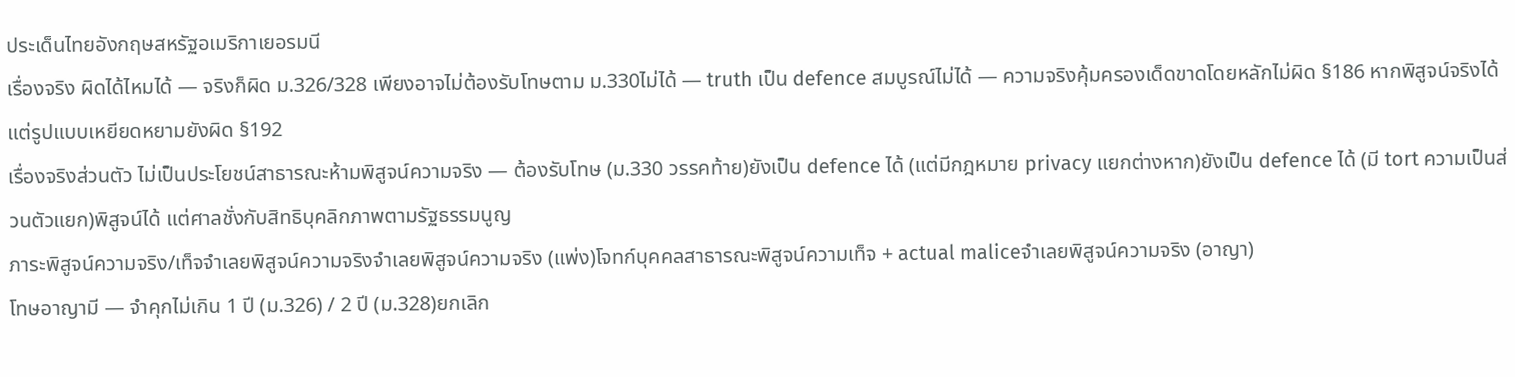ประเด็นไทยอังกฤษสหรัฐอเมริกาเยอรมนี
เรื่องจริง ผิดได้ไหมได้ — จริงก็ผิด ม.326/328 เพียงอาจไม่ต้องรับโทษตาม ม.330ไม่ได้ — truth เป็น defence สมบูรณ์ไม่ได้ — ความจริงคุ้มครองเด็ดขาดโดยหลักไม่ผิด §186 หากพิสูจน์จริงได้ แต่รูปแบบเหยียดหยามยังผิด §192
เรื่องจริงส่วนตัว ไม่เป็นประโยชน์สาธารณะห้ามพิสูจน์ความจริง — ต้องรับโทษ (ม.330 วรรคท้าย)ยังเป็น defence ได้ (แต่มีกฎหมาย privacy แยกต่างหาก)ยังเป็น defence ได้ (มี tort ความเป็นส่วนตัวแยก)พิสูจน์ได้ แต่ศาลชั่งกับสิทธิบุคลิกภาพตามรัฐธรรมนูญ
ภาระพิสูจน์ความจริง/เท็จจำเลยพิสูจน์ความจริงจำเลยพิสูจน์ความจริง (แพ่ง)โจทก์บุคคลสาธารณะพิสูจน์ความเท็จ + actual maliceจำเลยพิสูจน์ความจริง (อาญา)
โทษอาญามี — จำคุกไม่เกิน 1 ปี (ม.326) / 2 ปี (ม.328)ยกเลิก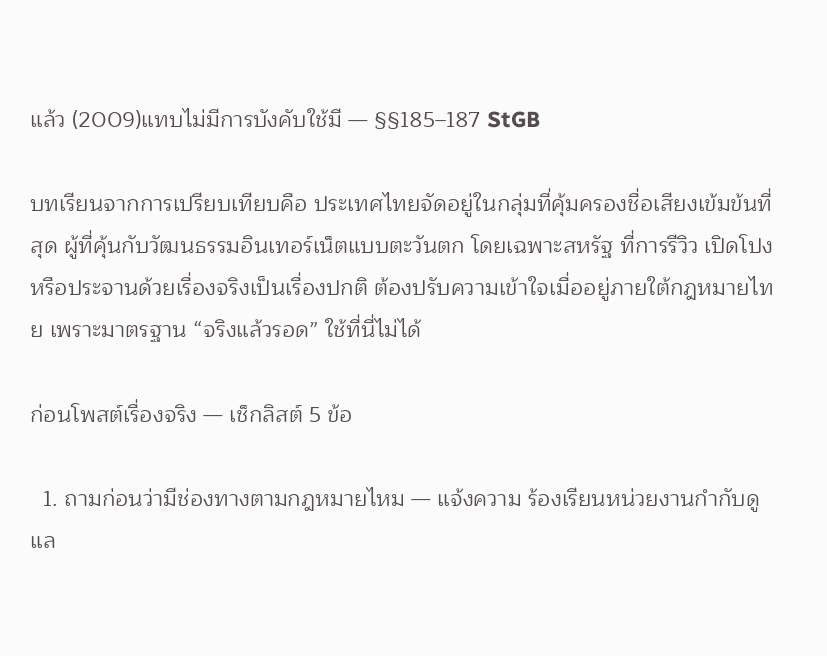แล้ว (2009)แทบไม่มีการบังคับใช้มี — §§185–187 StGB

บทเรียนจากการเปรียบเทียบคือ ประเทศไทยจัดอยู่ในกลุ่มที่คุ้มครองชื่อเสียงเข้มข้นที่สุด ผู้ที่คุ้นกับวัฒนธรรมอินเทอร์เน็ตแบบตะวันตก โดยเฉพาะสหรัฐ ที่การรีวิว เปิดโปง หรือประจานด้วยเรื่องจริงเป็นเรื่องปกติ ต้องปรับความเข้าใจเมื่ออยู่ภายใต้กฎหมายไทย เพราะมาตรฐาน “จริงแล้วรอด” ใช้ที่นี่ไม่ได้

ก่อนโพสต์เรื่องจริง — เช็กลิสต์ 5 ข้อ

  1. ถามก่อนว่ามีช่องทางตามกฎหมายไหม — แจ้งความ ร้องเรียนหน่วยงานกำกับดูแล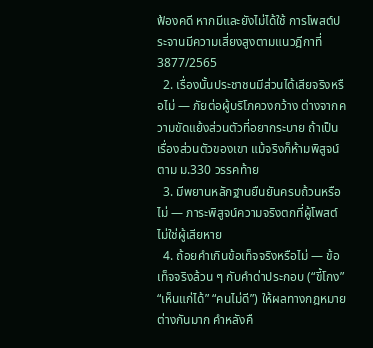ฟ้องคดี หากมีและยังไม่ได้ใช้ การโพสต์ประจานมีความเสี่ยงสูงตามแนวฎีกาที่ 3877/2565
  2. เรื่องนั้นประชาชนมีส่วนได้เสียจริงหรือไม่ — ภัยต่อผู้บริโภควงกว้าง ต่างจากความขัดแย้งส่วนตัวที่อยากระบาย ถ้าเป็นเรื่องส่วนตัวของเขา แม้จริงก็ห้ามพิสูจน์ตาม ม.330 วรรคท้าย
  3. มีพยานหลักฐานยืนยันครบถ้วนหรือไม่ — ภาระพิสูจน์ความจริงตกที่ผู้โพสต์ ไม่ใช่ผู้เสียหาย
  4. ถ้อยคำเกินข้อเท็จจริงหรือไม่ — ข้อเท็จจริงล้วน ๆ กับคำด่าประกอบ (“ขี้โกง” “เห็นแก่ได้” “คนไม่ดี”) ให้ผลทางกฎหมายต่างกันมาก คำหลังคื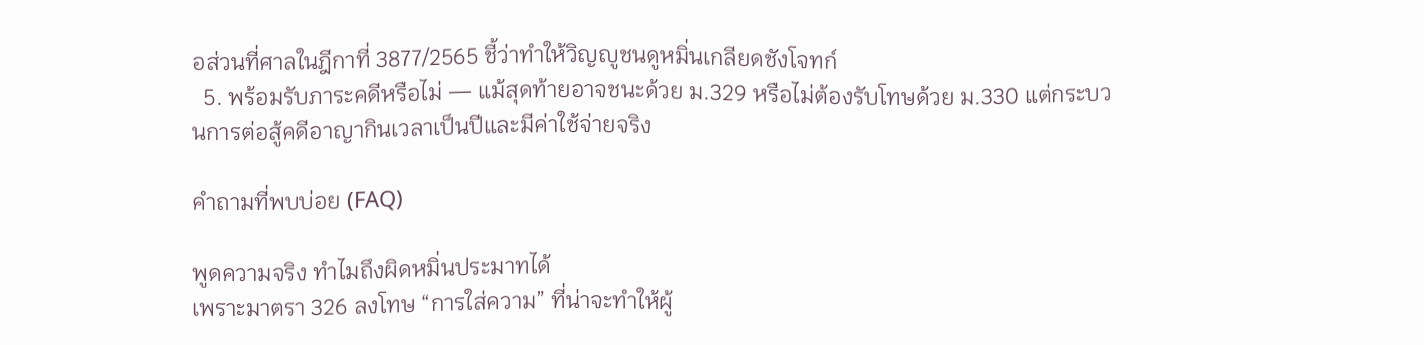อส่วนที่ศาลในฎีกาที่ 3877/2565 ชี้ว่าทำให้วิญญูชนดูหมิ่นเกลียดชังโจทก์
  5. พร้อมรับภาระคดีหรือไม่ — แม้สุดท้ายอาจชนะด้วย ม.329 หรือไม่ต้องรับโทษด้วย ม.330 แต่กระบวนการต่อสู้คดีอาญากินเวลาเป็นปีและมีค่าใช้จ่ายจริง

คำถามที่พบบ่อย (FAQ)

พูดความจริง ทำไมถึงผิดหมิ่นประมาทได้
เพราะมาตรา 326 ลงโทษ “การใส่ความ” ที่น่าจะทำให้ผู้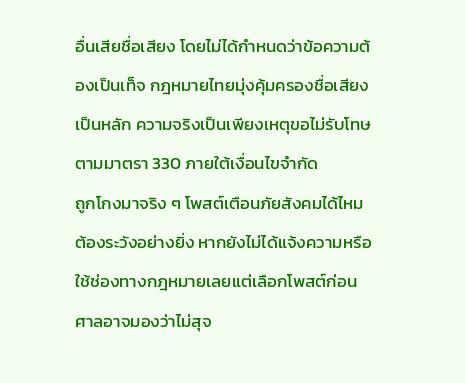อื่นเสียชื่อเสียง โดยไม่ได้กำหนดว่าข้อความต้องเป็นเท็จ กฎหมายไทยมุ่งคุ้มครองชื่อเสียงเป็นหลัก ความจริงเป็นเพียงเหตุขอไม่รับโทษตามมาตรา 330 ภายใต้เงื่อนไขจำกัด
ถูกโกงมาจริง ๆ โพสต์เตือนภัยสังคมได้ไหม
ต้องระวังอย่างยิ่ง หากยังไม่ได้แจ้งความหรือใช้ช่องทางกฎหมายเลยแต่เลือกโพสต์ก่อน ศาลอาจมองว่าไม่สุจ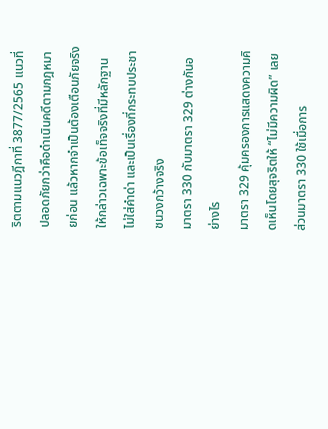ริตตามแนวฎีกาที่ 3877/2565 แนวที่ปลอดภัยกว่าคือดำเนินคดีตามกฎหมายก่อน แล้วหากจำเป็นต้องเตือนภัยจริง ให้กล่าวเฉพาะข้อเท็จจริงที่มีหลักฐาน ไม่ใส่คำด่า และเป็นเรื่องที่กระทบประชาชนวงกว้างจริง
มาตรา 330 กับมาตรา 329 ต่างกันอย่างไร
มาตรา 329 คุ้มครองการแสดงความคิดเห็นโดยสุจริตให้ “ไม่มีความผิด” เลย ส่วนมาตรา 330 ใช้เมื่อการ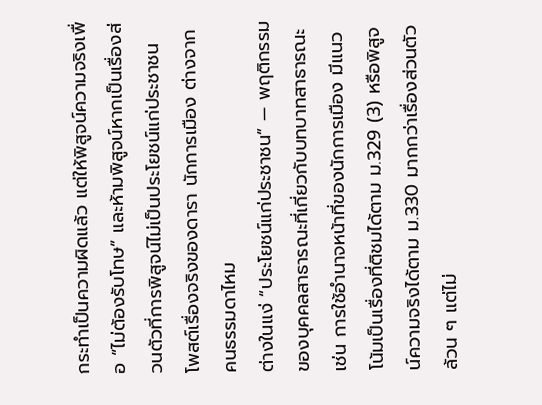กระทำเป็นความผิดแล้ว แต่ให้พิสูจน์ความจริงเพื่อ “ไม่ต้องรับโทษ” และห้ามพิสูจน์หากเป็นเรื่องส่วนตัวที่การพิสูจน์ไม่เป็นประโยชน์แก่ประชาชน
โพสต์เรื่องจริงของดารา นักการเมือง ต่างจากคนธรรมดาไหม
ต่างในแง่ “ประโยชน์แก่ประชาชน” — พฤติกรรมของบุคคลสาธารณะที่เกี่ยวกับบทบาทสาธารณะ เช่น การใช้อำนาจหน้าที่ของนักการเมือง มีแนวโน้มเป็นเรื่องที่ติชมได้ตาม ม.329 (3) หรือพิสูจน์ความจริงได้ตาม ม.330 มากกว่าเรื่องส่วนตัวล้วน ๆ แต่ไม่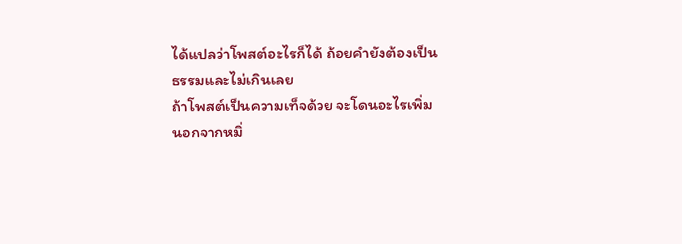ได้แปลว่าโพสต์อะไรก็ได้ ถ้อยคำยังต้องเป็นธรรมและไม่เกินเลย
ถ้าโพสต์เป็นความเท็จด้วย จะโดนอะไรเพิ่ม
นอกจากหมิ่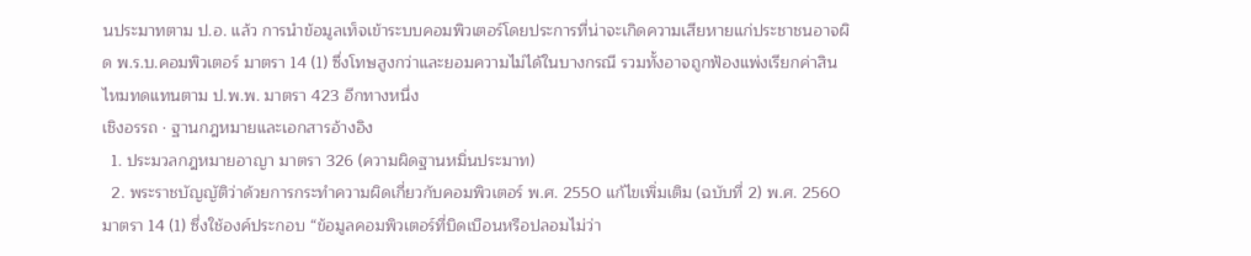นประมาทตาม ป.อ. แล้ว การนำข้อมูลเท็จเข้าระบบคอมพิวเตอร์โดยประการที่น่าจะเกิดความเสียหายแก่ประชาชนอาจผิด พ.ร.บ.คอมพิวเตอร์ มาตรา 14 (1) ซึ่งโทษสูงกว่าและยอมความไม่ได้ในบางกรณี รวมทั้งอาจถูกฟ้องแพ่งเรียกค่าสินไหมทดแทนตาม ป.พ.พ. มาตรา 423 อีกทางหนึ่ง
เชิงอรรถ · ฐานกฎหมายและเอกสารอ้างอิง
  1. ประมวลกฎหมายอาญา มาตรา 326 (ความผิดฐานหมิ่นประมาท)
  2. พระราชบัญญัติว่าด้วยการกระทำความผิดเกี่ยวกับคอมพิวเตอร์ พ.ศ. 2550 แก้ไขเพิ่มเติม (ฉบับที่ 2) พ.ศ. 2560 มาตรา 14 (1) ซึ่งใช้องค์ประกอบ “ข้อมูลคอมพิวเตอร์ที่บิดเบือนหรือปลอมไม่ว่า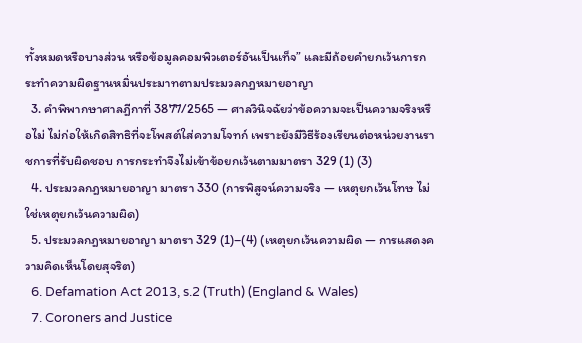ทั้งหมดหรือบางส่วน หรือข้อมูลคอมพิวเตอร์อันเป็นเท็จ” และมีถ้อยคำยกเว้นการกระทำความผิดฐานหมิ่นประมาทตามประมวลกฎหมายอาญา
  3. คำพิพากษาศาลฎีกาที่ 3877/2565 — ศาลวินิจฉัยว่าข้อความจะเป็นความจริงหรือไม่ ไม่ก่อให้เกิดสิทธิที่จะโพสต์ใส่ความโจทก์ เพราะยังมีวิธีร้องเรียนต่อหน่วยงานราชการที่รับผิดชอบ การกระทำจึงไม่เข้าข้อยกเว้นตามมาตรา 329 (1) (3)
  4. ประมวลกฎหมายอาญา มาตรา 330 (การพิสูจน์ความจริง — เหตุยกเว้นโทษ ไม่ใช่เหตุยกเว้นความผิด)
  5. ประมวลกฎหมายอาญา มาตรา 329 (1)–(4) (เหตุยกเว้นความผิด — การแสดงความคิดเห็นโดยสุจริต)
  6. Defamation Act 2013, s.2 (Truth) (England & Wales)
  7. Coroners and Justice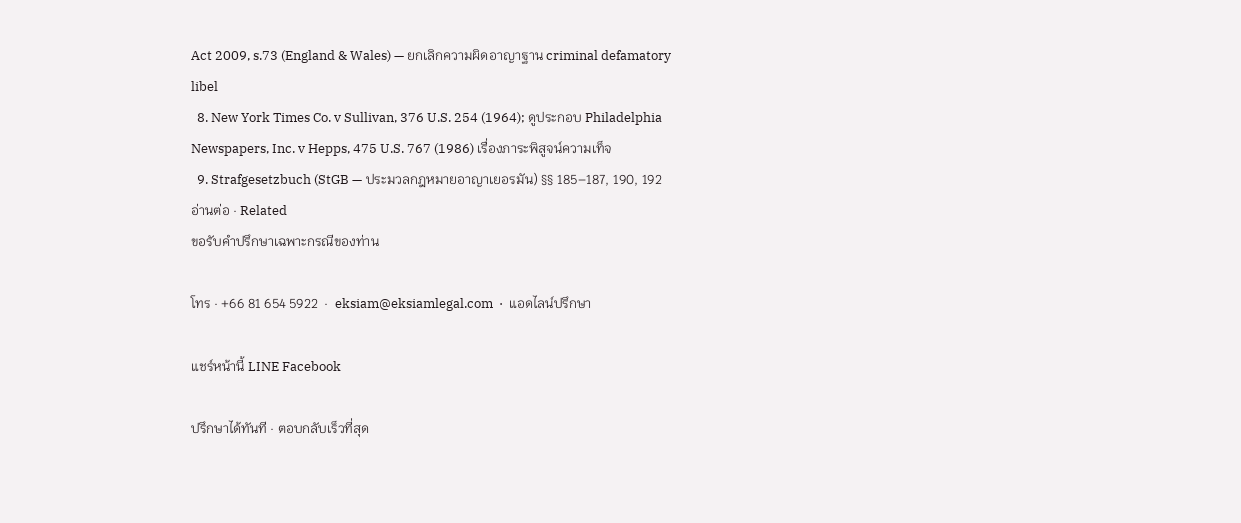Act 2009, s.73 (England & Wales) — ยกเลิกความผิดอาญาฐาน criminal defamatory libel
  8. New York Times Co. v Sullivan, 376 U.S. 254 (1964); ดูประกอบ Philadelphia Newspapers, Inc. v Hepps, 475 U.S. 767 (1986) เรื่องภาระพิสูจน์ความเท็จ
  9. Strafgesetzbuch (StGB — ประมวลกฎหมายอาญาเยอรมัน) §§ 185–187, 190, 192
อ่านต่อ · Related
ขอรับคำปรึกษาเฉพาะกรณีของท่าน

โทร · +66 81 654 5922  ·  eksiam@eksiamlegal.com  ·  แอดไลน์ปรึกษา

แชร์หน้านี้ LINE Facebook

ปรึกษาได้ทันที · ตอบกลับเร็วที่สุด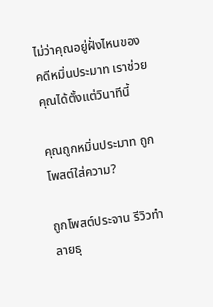ไม่ว่าคุณอยู่ฝั่งไหนของคดีหมิ่นประมาท เราช่วยคุณได้ตั้งแต่วินาทีนี้

คุณถูกหมิ่นประมาท ถูกโพสต์ใส่ความ?

ถูกโพสต์ประจาน รีวิวทำลายธุ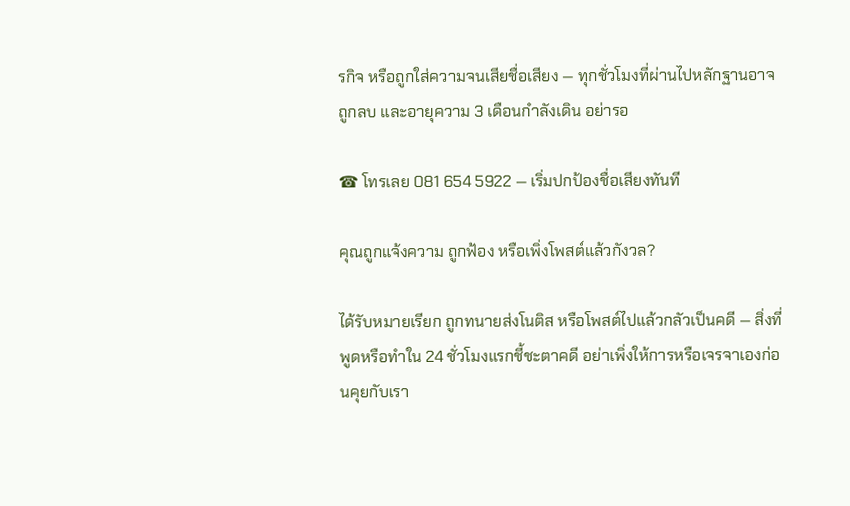รกิจ หรือถูกใส่ความจนเสียชื่อเสียง — ทุกชั่วโมงที่ผ่านไปหลักฐานอาจถูกลบ และอายุความ 3 เดือนกำลังเดิน อย่ารอ

☎ โทรเลย 081 654 5922 — เริ่มปกป้องชื่อเสียงทันที

คุณถูกแจ้งความ ถูกฟ้อง หรือเพิ่งโพสต์แล้วกังวล?

ได้รับหมายเรียก ถูกทนายส่งโนติส หรือโพสต์ไปแล้วกลัวเป็นคดี — สิ่งที่พูดหรือทำใน 24 ชั่วโมงแรกชี้ชะตาคดี อย่าเพิ่งให้การหรือเจรจาเองก่อนคุยกับเรา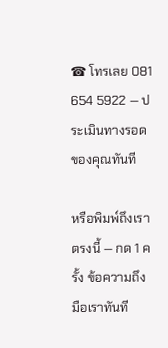☎ โทรเลย 081 654 5922 — ประเมินทางรอดของคุณทันที

หรือพิมพ์ถึงเราตรงนี้ — กด 1 ครั้ง ข้อความถึงมือเราทันที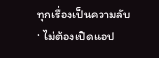ทุกเรื่องเป็นความลับ · ไม่ต้องเปิดแอป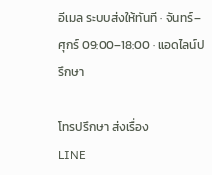อีเมล ระบบส่งให้ทันที · จันทร์–ศุกร์ 09:00–18:00 · แอดไลน์ปรึกษา

โทรปรึกษา ส่งเรื่อง
LINE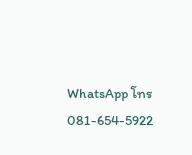WhatsApp โทร 081-654-5922